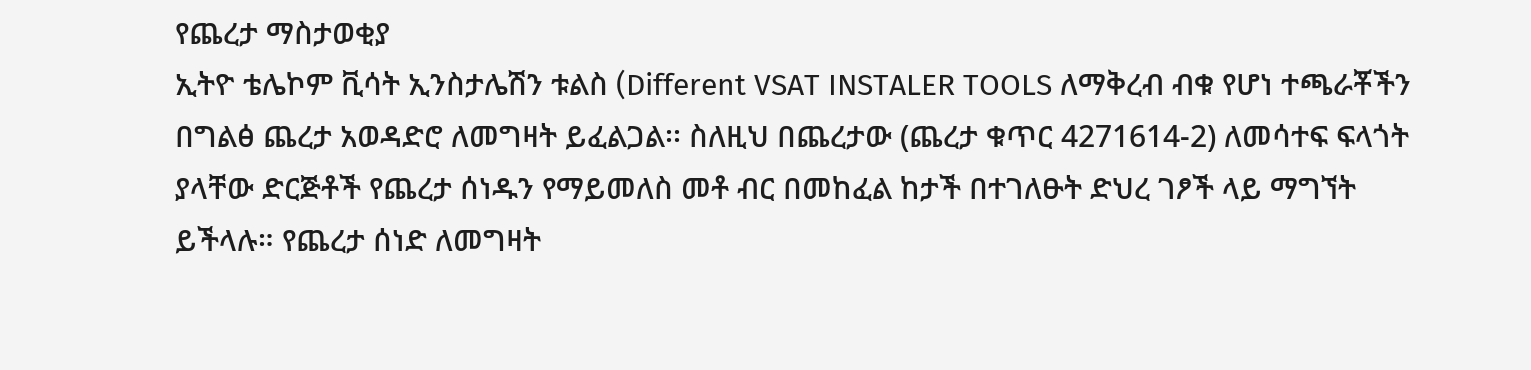የጨረታ ማስታወቂያ
ኢትዮ ቴሌኮም ቪሳት ኢንስታሌሽን ቱልስ (Different VSAT INSTALER TOOLS ለማቅረብ ብቁ የሆነ ተጫራቾችን በግልፅ ጨረታ አወዳድሮ ለመግዛት ይፈልጋል፡፡ ስለዚህ በጨረታው (ጨረታ ቁጥር 4271614-2) ለመሳተፍ ፍላጎት ያላቸው ድርጅቶች የጨረታ ሰነዱን የማይመለስ መቶ ብር በመከፈል ከታች በተገለፁት ድህረ ገፆች ላይ ማግኘት ይችላሉ። የጨረታ ሰነድ ለመግዛት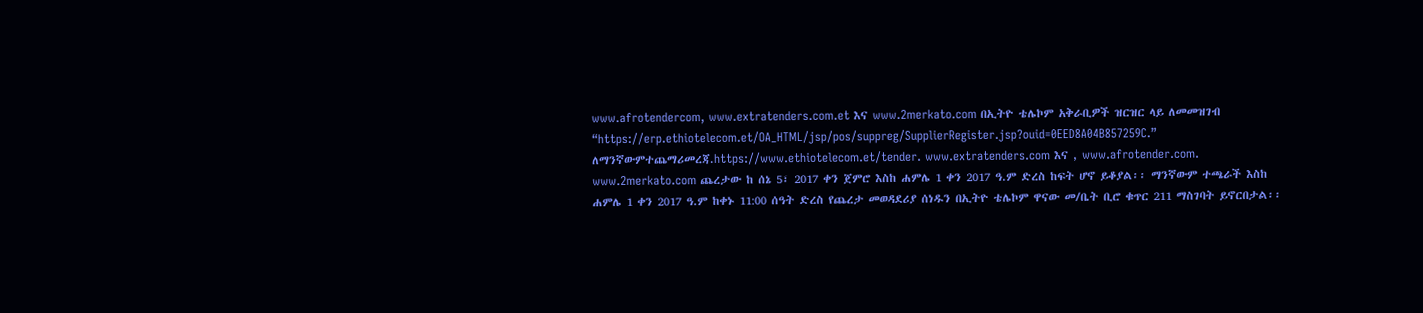www.afrotendercom, www.extratenders.com.et እና www.2merkato.com በኢትዮ ቴሌኮም አቅራቢዎች ዝርዝር ላይ ለመመዝገብ “https://erp.ethiotelecom.et/OA_HTML/jsp/pos/suppreg/SupplierRegister.jsp?ouid=0EED8A04B857259C.” ለማንኛውምተጨማሪመረጃ.https://www.ethiotelecom.et/tender. www.extratenders.com እና , www.afrotender.com. www.2merkato.com ጨረታው ከ ሰኔ 5፣ 2017 ቀን ጀምሮ እስከ ሐምሌ 1 ቀን 2017 ዓ.ም ድረስ ከፍት ሆኖ ይቆያል፡፡ ማንኛውም ተጫራች እስከ ሐምሌ 1 ቀን 2017 ዓ.ም ከቀኑ 11:00 ሰዓት ድረስ የጨረታ መወዳደሪያ ሰነዱን በኢትዮ ቴሌኮም ዋናው መ/ቤት ቢሮ ቁጥር 211 ማስገባት ይኖርበታል፡፡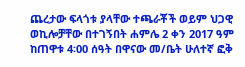ጨረታው ፍላጎቱ ያላቸው ተጫራቾች ወይም ህጋዊ ወኪሎቻቸው በተገኝበት ሐምሌ 2 ቀን 2017 ዓም ከጠዋቱ 4፡00 ሰዓት በዋናው መ/ቤት ሁለተኛ ፎቅ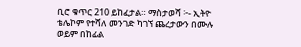ቢሮ ቁጥር 210 ይከፈታል። ማስታወሻ ፦- ኢትዮ ቴሌኮም የተሻለ መንገድ ካገኘ ጨረታውን በሙሉ ወይም በከፊል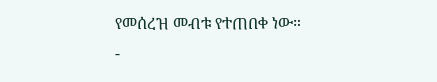የመሰረዝ መብቱ የተጠበቀ ነው።
-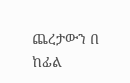ጨረታውን በ ከፊል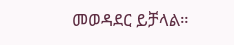መወዳደር ይቻላል።